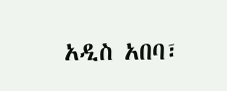አዲስ አበባ፣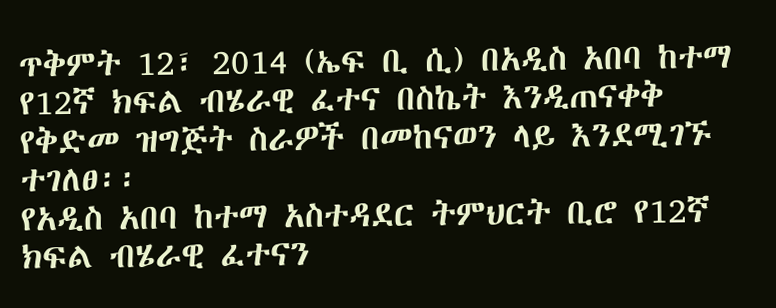ጥቅምት 12፣ 2014 (ኤፍ ቢ ሲ) በአዲስ አበባ ከተማ የ12ኛ ክፍል ብሄራዊ ፈተና በስኬት እንዲጠናቀቅ የቅድመ ዝግጅት ስራዎች በመከናወን ላይ እንደሚገኙ ተገለፀ፡፡
የአዲስ አበባ ከተማ አስተዳደር ትምህርት ቢሮ የ12ኛ ክፍል ብሄራዊ ፈተናን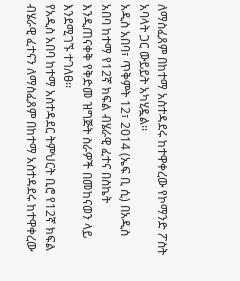ለማስፈጸም በከተማ አስተዳደሩ ከተዋቀረው የኮማንድ ፖስት አባላት ጋር ውይይት አካሂዷል፡፡
አዲስ አበባ፣ ጥቅምት 12፣ 2014 (ኤፍ ቢ ሲ) በአዲስ አበባ ከተማ የ12ኛ ክፍል ብሄራዊ ፈተና በስኬት እንዲጠናቀቅ የቅድመ ዝግጅት ስራዎች በመከናወን ላይ እንደሚገኙ ተገለፀ፡፡
የአዲስ አበባ ከተማ አስተዳደር ትምህርት ቢሮ የ12ኛ ክፍል ብሄራዊ ፈተናን ለማስፈጸም በከተማ አስተዳደሩ ከተዋቀረው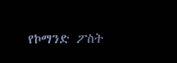የኮማንድ ፖስት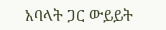አባላት ጋር ውይይት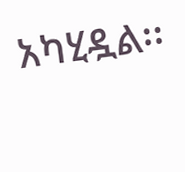አካሂዷል፡፡